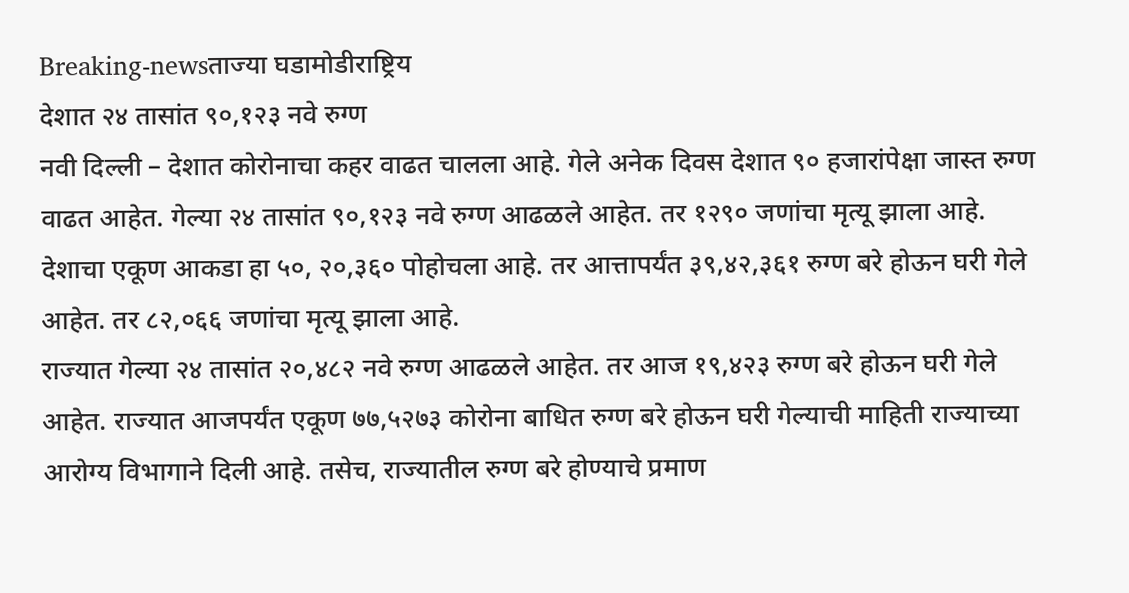Breaking-newsताज्या घडामोडीराष्ट्रिय
देशात २४ तासांत ९०,१२३ नवे रुग्ण
नवी दिल्ली – देशात कोरोनाचा कहर वाढत चालला आहे. गेले अनेक दिवस देशात ९० हजारांपेक्षा जास्त रुग्ण वाढत आहेत. गेल्या २४ तासांत ९०,१२३ नवे रुग्ण आढळले आहेत. तर १२९० जणांचा मृत्यू झाला आहे. देशाचा एकूण आकडा हा ५०, २०,३६० पोहोचला आहे. तर आत्तापर्यंत ३९,४२,३६१ रुग्ण बरे होऊन घरी गेले आहेत. तर ८२,०६६ जणांचा मृत्यू झाला आहे.
राज्यात गेल्या २४ तासांत २०,४८२ नवे रुग्ण आढळले आहेत. तर आज १९,४२३ रुग्ण बरे होऊन घरी गेले आहेत. राज्यात आजपर्यंत एकूण ७७,५२७३ कोरोना बाधित रुग्ण बरे होऊन घरी गेल्याची माहिती राज्याच्या आरोग्य विभागाने दिली आहे. तसेच, राज्यातील रुग्ण बरे होण्याचे प्रमाण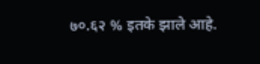७०.६२ % इतके झाले आहे.